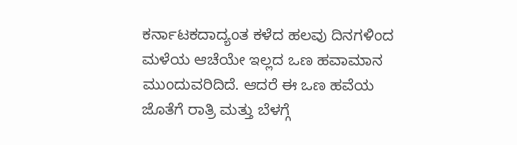ಕರ್ನಾಟಕದಾದ್ಯಂತ ಕಳೆದ ಹಲವು ದಿನಗಳಿಂದ ಮಳೆಯ ಆಚೆಯೇ ಇಲ್ಲದ ಒಣ ಹವಾಮಾನ ಮುಂದುವರಿದಿದೆ. ಆದರೆ ಈ ಒಣ ಹವೆಯ ಜೊತೆಗೆ ರಾತ್ರಿ ಮತ್ತು ಬೆಳಗ್ಗೆ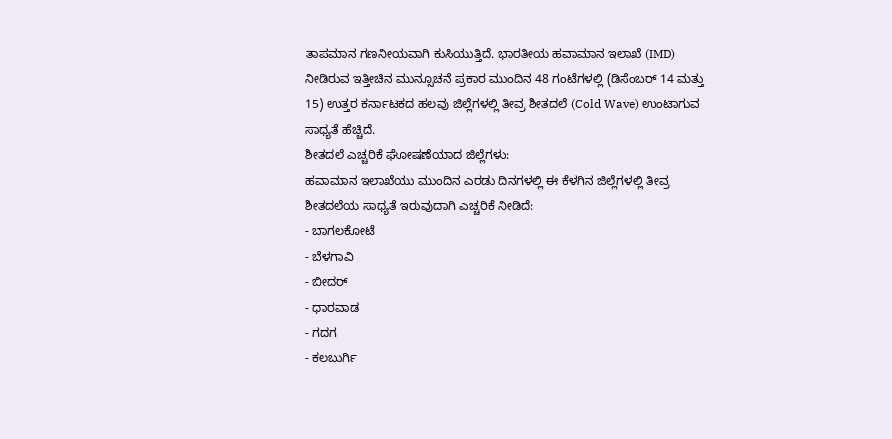ತಾಪಮಾನ ಗಣನೀಯವಾಗಿ ಕುಸಿಯುತ್ತಿದೆ. ಭಾರತೀಯ ಹವಾಮಾನ ಇಲಾಖೆ (IMD) ನೀಡಿರುವ ಇತ್ತೀಚಿನ ಮುನ್ಸೂಚನೆ ಪ್ರಕಾರ ಮುಂದಿನ 48 ಗಂಟೆಗಳಲ್ಲಿ (ಡಿಸೆಂಬರ್ 14 ಮತ್ತು 15) ಉತ್ತರ ಕರ್ನಾಟಕದ ಹಲವು ಜಿಲ್ಲೆಗಳಲ್ಲಿ ತೀವ್ರ ಶೀತದಲೆ (Cold Wave) ಉಂಟಾಗುವ ಸಾಧ್ಯತೆ ಹೆಚ್ಚಿದೆ.
ಶೀತದಲೆ ಎಚ್ಚರಿಕೆ ಘೋಷಣೆಯಾದ ಜಿಲ್ಲೆಗಳು:
ಹವಾಮಾನ ಇಲಾಖೆಯು ಮುಂದಿನ ಎರಡು ದಿನಗಳಲ್ಲಿ ಈ ಕೆಳಗಿನ ಜಿಲ್ಲೆಗಳಲ್ಲಿ ತೀವ್ರ ಶೀತದಲೆಯ ಸಾಧ್ಯತೆ ಇರುವುದಾಗಿ ಎಚ್ಚರಿಕೆ ನೀಡಿದೆ:
- ಬಾಗಲಕೋಟೆ
- ಬೆಳಗಾವಿ
- ಬೀದರ್
- ಧಾರವಾಡ
- ಗದಗ
- ಕಲಬುರ್ಗಿ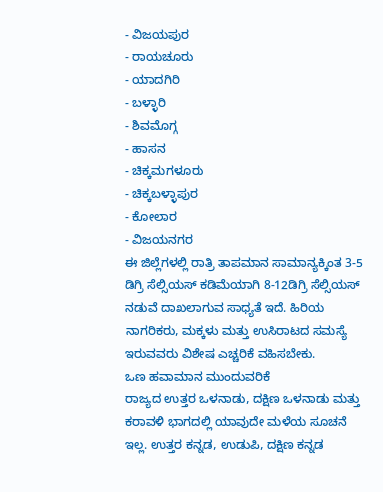- ವಿಜಯಪುರ
- ರಾಯಚೂರು
- ಯಾದಗಿರಿ
- ಬಳ್ಳಾರಿ
- ಶಿವಮೊಗ್ಗ
- ಹಾಸನ
- ಚಿಕ್ಕಮಗಳೂರು
- ಚಿಕ್ಕಬಳ್ಳಾಪುರ
- ಕೋಲಾರ
- ವಿಜಯನಗರ
ಈ ಜಿಲ್ಲೆಗಳಲ್ಲಿ ರಾತ್ರಿ ತಾಪಮಾನ ಸಾಮಾನ್ಯಕ್ಕಿಂತ 3-5 ಡಿಗ್ರಿ ಸೆಲ್ಸಿಯಸ್ ಕಡಿಮೆಯಾಗಿ 8-12ಡಿಗ್ರಿ ಸೆಲ್ಸಿಯಸ್ ನಡುವೆ ದಾಖಲಾಗುವ ಸಾಧ್ಯತೆ ಇದೆ. ಹಿರಿಯ ನಾಗರಿಕರು, ಮಕ್ಕಳು ಮತ್ತು ಉಸಿರಾಟದ ಸಮಸ್ಯೆ ಇರುವವರು ವಿಶೇಷ ಎಚ್ಚರಿಕೆ ವಹಿಸಬೇಕು.
ಒಣ ಹವಾಮಾನ ಮುಂದುವರಿಕೆ
ರಾಜ್ಯದ ಉತ್ತರ ಒಳನಾಡು, ದಕ್ಷಿಣ ಒಳನಾಡು ಮತ್ತು ಕರಾವಳಿ ಭಾಗದಲ್ಲಿ ಯಾವುದೇ ಮಳೆಯ ಸೂಚನೆ ಇಲ್ಲ. ಉತ್ತರ ಕನ್ನಡ, ಉಡುಪಿ, ದಕ್ಷಿಣ ಕನ್ನಡ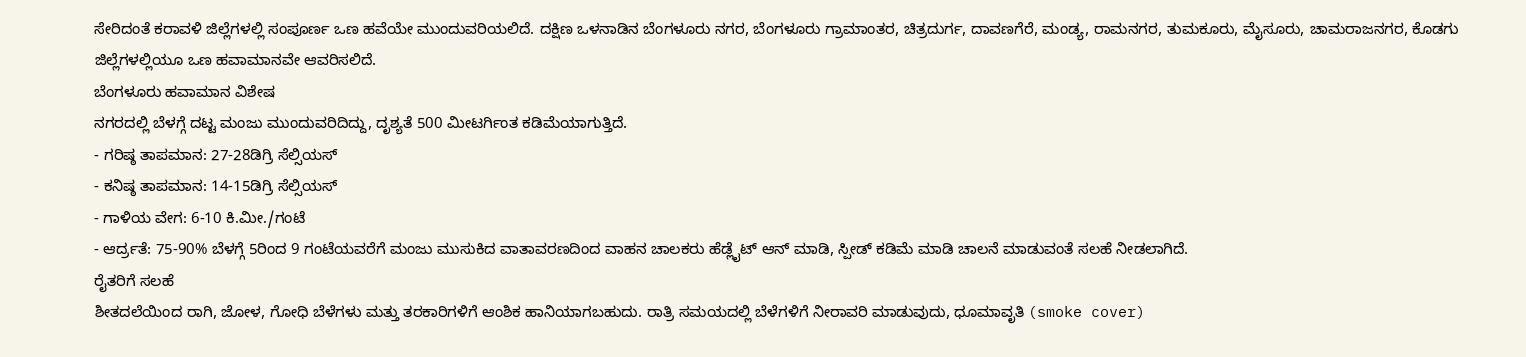ಸೇರಿದಂತೆ ಕರಾವಳಿ ಜಿಲ್ಲೆಗಳಲ್ಲಿ ಸಂಪೂರ್ಣ ಒಣ ಹವೆಯೇ ಮುಂದುವರಿಯಲಿದೆ. ದಕ್ಷಿಣ ಒಳನಾಡಿನ ಬೆಂಗಳೂರು ನಗರ, ಬೆಂಗಳೂರು ಗ್ರಾಮಾಂತರ, ಚಿತ್ರದುರ್ಗ, ದಾವಣಗೆರೆ, ಮಂಡ್ಯ, ರಾಮನಗರ, ತುಮಕೂರು, ಮೈಸೂರು, ಚಾಮರಾಜನಗರ, ಕೊಡಗು ಜಿಲ್ಲೆಗಳಲ್ಲಿಯೂ ಒಣ ಹವಾಮಾನವೇ ಆವರಿಸಲಿದೆ.
ಬೆಂಗಳೂರು ಹವಾಮಾನ ವಿಶೇಷ
ನಗರದಲ್ಲಿ ಬೆಳಗ್ಗೆ ದಟ್ಟ ಮಂಜು ಮುಂದುವರಿದಿದ್ದು, ದೃಶ್ಯತೆ 500 ಮೀಟರ್ಗಿಂತ ಕಡಿಮೆಯಾಗುತ್ತಿದೆ.
- ಗರಿಷ್ಠ ತಾಪಮಾನ: 27-28ಡಿಗ್ರಿ ಸೆಲ್ಸಿಯಸ್
- ಕನಿಷ್ಠ ತಾಪಮಾನ: 14-15ಡಿಗ್ರಿ ಸೆಲ್ಸಿಯಸ್
- ಗಾಳಿಯ ವೇಗ: 6-10 ಕಿ.ಮೀ./ಗಂಟೆ
- ಆರ್ದ್ರತೆ: 75-90% ಬೆಳಗ್ಗೆ 5ರಿಂದ 9 ಗಂಟೆಯವರೆಗೆ ಮಂಜು ಮುಸುಕಿದ ವಾತಾವರಣದಿಂದ ವಾಹನ ಚಾಲಕರು ಹೆಡ್ಲೈಟ್ ಆನ್ ಮಾಡಿ, ಸ್ಪೀಡ್ ಕಡಿಮೆ ಮಾಡಿ ಚಾಲನೆ ಮಾಡುವಂತೆ ಸಲಹೆ ನೀಡಲಾಗಿದೆ.
ರೈತರಿಗೆ ಸಲಹೆ
ಶೀತದಲೆಯಿಂದ ರಾಗಿ, ಜೋಳ, ಗೋಧಿ ಬೆಳೆಗಳು ಮತ್ತು ತರಕಾರಿಗಳಿಗೆ ಆಂಶಿಕ ಹಾನಿಯಾಗಬಹುದು. ರಾತ್ರಿ ಸಮಯದಲ್ಲಿ ಬೆಳೆಗಳಿಗೆ ನೀರಾವರಿ ಮಾಡುವುದು, ಧೂಮಾವೃತಿ (smoke cover)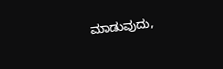ಮಾಡುವುದು,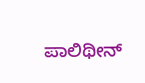ಪಾಲಿಥೀನ್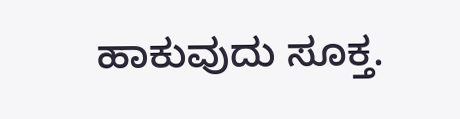ಹಾಕುವುದು ಸೂಕ್ತ.